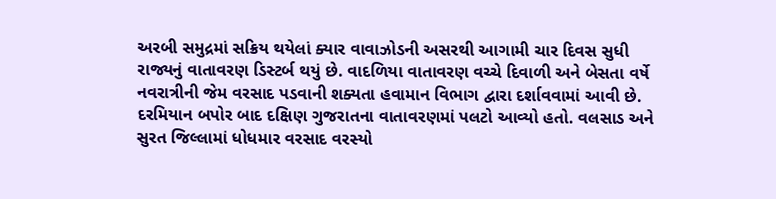અરબી સમુદ્રમાં સક્રિય થયેલાં ક્યાર વાવાઝોડની અસરથી આગામી ચાર દિવસ સુધી રાજ્યનું વાતાવરણ ડિસ્ટર્બ થયું છે. વાદળિયા વાતાવરણ વચ્ચે દિવાળી અને બેસતા વર્ષે નવરાત્રીની જેમ વરસાદ પડવાની શક્યતા હવામાન વિભાગ દ્વારા દર્શાવવામાં આવી છે. દરમિયાન બપોર બાદ દક્ષિણ ગુજરાતના વાતાવરણમાં પલટો આવ્યો હતો. વલસાડ અને સુરત જિલ્લામાં ધોધમાર વરસાદ વરસ્યો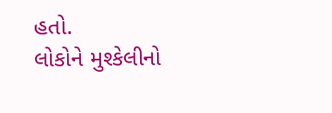હતો.
લોકોને મુશ્કેલીનો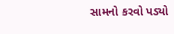સામનો કરવો પડ્યો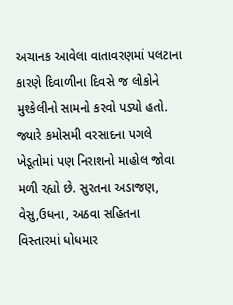અચાનક આવેલા વાતાવરણમાં પલટાના કારણે દિવાળીના દિવસે જ લોકોને મુશ્કેલીનો સામનો કરવો પડ્યો હતો. જ્યારે કમોસમી વરસાદના પગલે ખેડૂતોમાં પણ નિરાશનો માહોલ જોવા મળી રહ્યો છે. સુરતના અડાજણ, વેસુ,ઉધના, અઠવા સહિતના વિસ્તારમાં ધોધમાર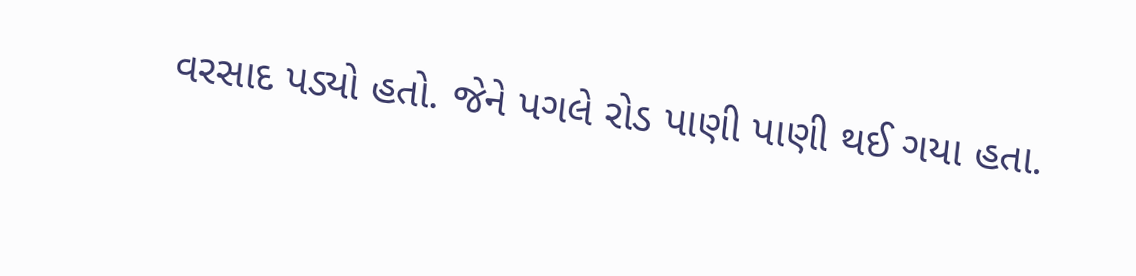વરસાદ પડ્યો હતો. જેને પગલે રોડ પાણી પાણી થઈ ગયા હતા.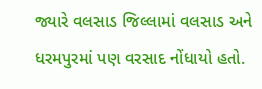જ્યારે વલસાડ જિલ્લામાં વલસાડ અને ધરમપુરમાં પણ વરસાદ નોંધાયો હતો.